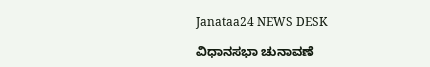Janataa24 NEWS DESK

ವಿಧಾನಸಭಾ ಚುನಾವಣೆ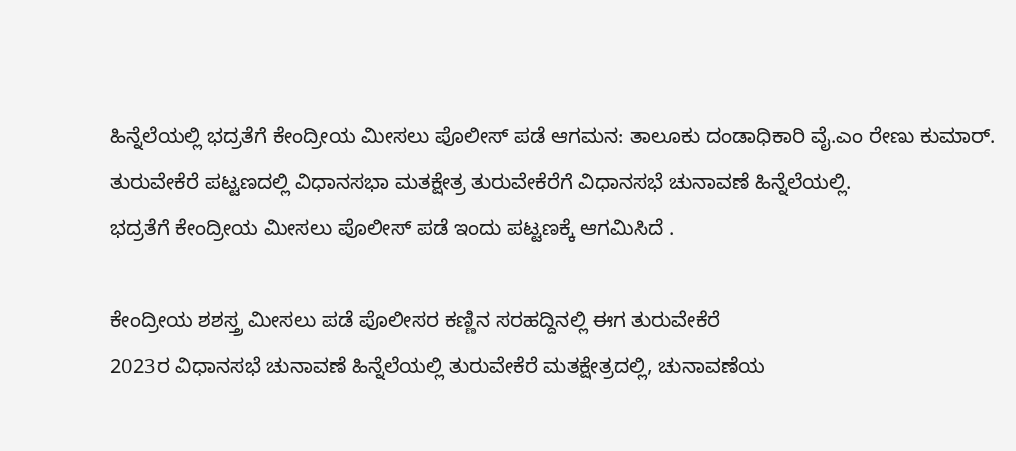ಹಿನ್ನೆಲೆಯಲ್ಲಿ ಭದ್ರತೆಗೆ ಕೇಂದ್ರೀಯ ಮೀಸಲು ಪೊಲೀಸ್ ಪಡೆ ಆಗಮನ: ತಾಲೂಕು ದಂಡಾಧಿಕಾರಿ ವೈ.ಎಂ ರೇಣು ಕುಮಾರ್.
ತುರುವೇಕೆರೆ ಪಟ್ಟಣದಲ್ಲಿ ವಿಧಾನಸಭಾ ಮತಕ್ಷೇತ್ರ ತುರುವೇಕೆರೆಗೆ ವಿಧಾನಸಭೆ ಚುನಾವಣೆ ಹಿನ್ನೆಲೆಯಲ್ಲಿ.
ಭದ್ರತೆಗೆ ಕೇಂದ್ರೀಯ ಮೀಸಲು ಪೊಲೀಸ್ ಪಡೆ ಇಂದು ಪಟ್ಟಣಕ್ಕೆ ಆಗಮಿಸಿದೆ .

ಕೇಂದ್ರೀಯ ಶಶಸ್ತ್ರ ಮೀಸಲು ಪಡೆ ಪೊಲೀಸರ ಕಣ್ಣಿನ ಸರಹದ್ದಿನಲ್ಲಿ ಈಗ ತುರುವೇಕೆರೆ
2023ರ ವಿಧಾನಸಭೆ ಚುನಾವಣೆ ಹಿನ್ನೆಲೆಯಲ್ಲಿ ತುರುವೇಕೆರೆ ಮತಕ್ಷೇತ್ರದಲ್ಲಿ, ಚುನಾವಣೆಯ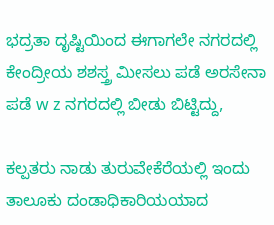ಭದ್ರತಾ ದೃಷ್ಟಿಯಿಂದ ಈಗಾಗಲೇ ನಗರದಲ್ಲಿ ಕೇಂದ್ರೀಯ ಶಶಸ್ತ್ರ ಮೀಸಲು ಪಡೆ ಅರಸೇನಾ ಪಡೆ w z ನಗರದಲ್ಲಿ ಬೀಡು ಬಿಟ್ಟಿದ್ದು,

ಕಲ್ಪತರು ನಾಡು ತುರುವೇಕೆರೆಯಲ್ಲಿ ಇಂದು ತಾಲೂಕು ದಂಡಾಧಿಕಾರಿಯಯಾದ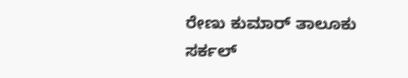ರೇಣು ಕುಮಾರ್ ತಾಲೂಕು ಸರ್ಕಲ್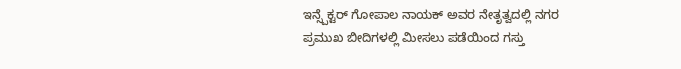ಇನ್ಸ್ಪೆಕ್ಟರ್ ಗೋಪಾಲ ನಾಯಕ್ ಅವರ ನೇತೃತ್ವದಲ್ಲಿ ನಗರ ಪ್ರಮುಖ ಬೀದಿಗಳಲ್ಲಿ ಮೀಸಲು ಪಡೆಯಿಂದ ಗಸ್ತು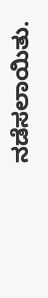ನಡೆಸಲಾಯಿತು.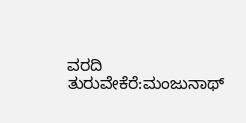ವರದಿ
ತುರುವೇಕೆರೆ:ಮಂಜುನಾಥ್